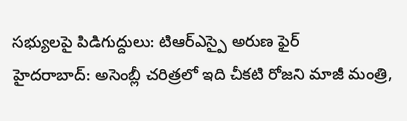సభ్యులపై పిడిగుద్దులు: టిఆర్ఎస్పై అరుణ ఫైర్
హైదరాబాద్: అసెంబ్లీ చరిత్రలో ఇది చీకటి రోజని మాజీ మంత్రి,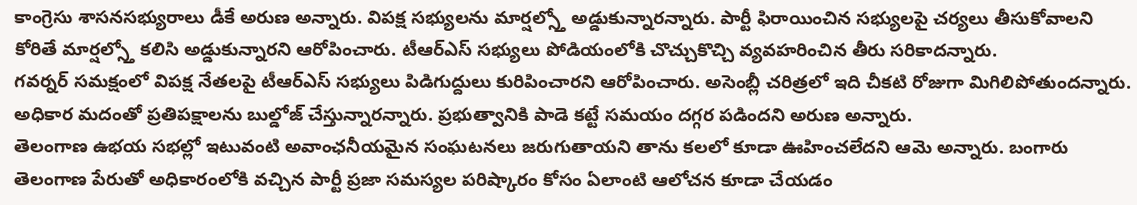కాంగ్రెసు శాసనసభ్యురాలు డీకే అరుణ అన్నారు. విపక్ష సభ్యులను మార్షల్స్తో అడ్డుకున్నారన్నారు. పార్టీ ఫిరాయించిన సభ్యులపై చర్యలు తీసుకోవాలని కోరితే మార్షల్స్తో కలిసి అడ్డుకున్నారని ఆరోపించారు. టీఆర్ఎస్ సభ్యులు పోడియంలోకి చొచ్చుకొచ్చి వ్యవహరించిన తీరు సరికాదన్నారు.
గవర్నర్ సమక్షంలో విపక్ష నేతలపై టీఆర్ఎస్ సభ్యులు పిడిగుద్దులు కురిపించారని ఆరోపించారు. అసెంబ్లీ చరిత్రలో ఇది చీకటి రోజుగా మిగిలిపోతుందన్నారు. అధికార మదంతో ప్రతిపక్షాలను బుల్డోజ్ చేస్తున్నారన్నారు. ప్రభుత్వానికి పాడె కట్టే సమయం దగ్గర పడిందని అరుణ అన్నారు.
తెలంగాణ ఉభయ సభల్లో ఇటువంటి అవాంఛనీయమైన సంఘటనలు జరుగుతాయని తాను కలలో కూడా ఊహించలేదని ఆమె అన్నారు. బంగారు తెలంగాణ పేరుతో అధికారంలోకి వచ్చిన పార్టీ ప్రజా సమస్యల పరిష్కారం కోసం ఏలాంటి ఆలోచన కూడా చేయడం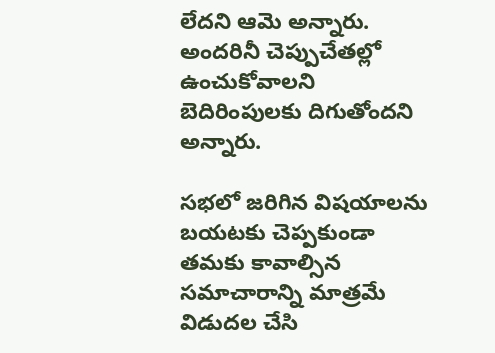లేదని ఆమె అన్నారు. అందరినీ చెప్పుచేతల్లో ఉంచుకోవాలని బెదిరింపులకు దిగుతోందని అన్నారు.

సభలో జరిగిన విషయాలను బయటకు చెప్పకుండా తమకు కావాల్సిన సమాచారాన్ని మాత్రమే విడుదల చేసి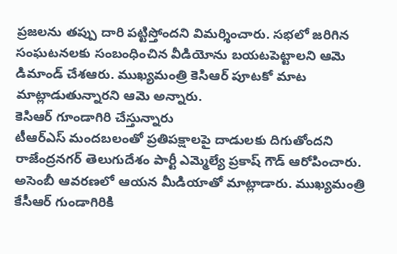ప్రజలను తప్పు దారి పట్టిస్తోందని విమర్శించారు. సభలో జరిగిన సంఘటనలకు సంబంధించిన వీడియోను బయటపెట్టాలని ఆమె డిమాండ్ చేశఆరు. ముఖ్యమంత్రి కెసిఆర్ పూటకో మాట మాట్లాడుతున్నారని ఆమె అన్నారు.
కెసిఆర్ గూండాగిరి చేస్తున్నారు
టీఆర్ఎస్ మందబలంతో ప్రతిపక్షాలపై దాడులకు దిగుతోందని రాజేంద్రనగర్ తెలుగుదేశం పార్టీ ఎమ్మెల్యే ప్రకాష్ గౌడ్ ఆరోపించారు. అసెంబీ ఆవరణలో ఆయన మీడియాతో మాట్లాడారు. ముఖ్యమంత్రి కేసీఆర్ గుండాగిరికి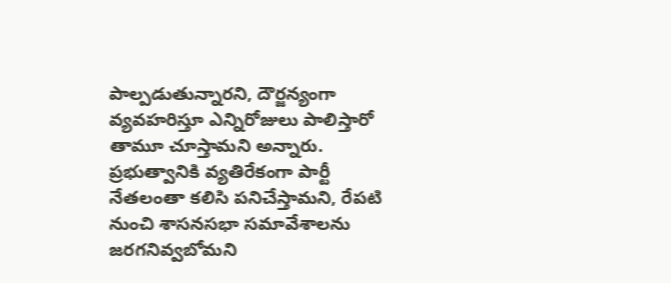పాల్పడుతున్నారని, దౌర్జన్యంగా వ్యవహరిస్తూ ఎన్నిరోజులు పాలిస్తారో తామూ చూస్తామని అన్నారు. ప్రభుత్వానికి వ్యతిరేకంగా పార్టీ నేతలంతా కలిసి పనిచేస్తామని, రేపటి నుంచి శాసనసభా సమావేశాలను జరగనివ్వబోమని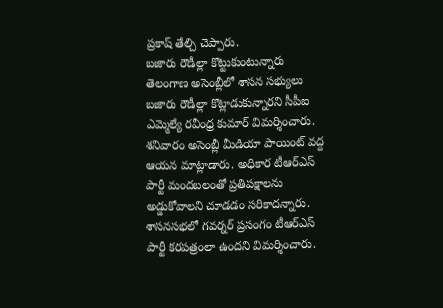ప్రకాష్ తేల్చి చెప్పారు.
బజారు రౌడీల్లా కొట్టుకుంటున్నారు
తెలంగాణ అసెంబ్లీలో శాసన సభ్యులు బజారు రౌడీల్లా కొట్లాడుకున్నారని సీపీఐ ఎమ్మెల్యే రవీంధ్ర కుమార్ విమర్శించారు. శనివారం అసెంబ్లీ మీడియా పాయింట్ వద్ద ఆయన మాట్లాడారు. అధికార టీఆర్ఎస్ పార్టీ మందబలంతో ప్రతిపక్షాలను అడ్డుకోవాలని చూడడం సరికాదన్నారు. శాసనసభలో గవర్నర్ ప్రసంగం టీఆర్ఎస్ పార్టీ కరపత్రంలా ఉందని విమర్శించారు.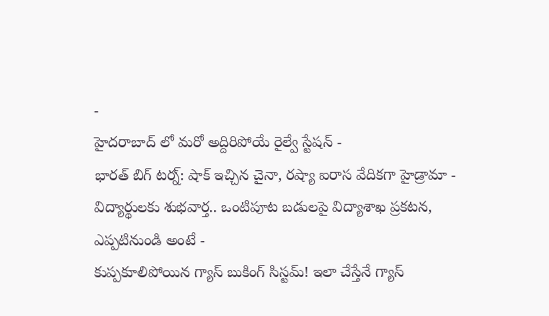-
హైదరాబాద్ లో మరో అద్దిరిపోయే రైల్వే స్టేషన్ -
భారత్ బిగ్ టర్న్: షాక్ ఇచ్చిన చైనా, రష్యా ఐరాస వేదికగా హైడ్రామా -
విద్యార్థులకు శుభవార్త.. ఒంటిపూట బడులపై విద్యాశాఖ ప్రకటన, ఎప్పటినుండి అంటే -
కుప్పకూలిపోయిన గ్యాస్ బుకింగ్ సిస్టమ్! ఇలా చేస్తేనే గ్యాస్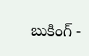బుకింగ్ -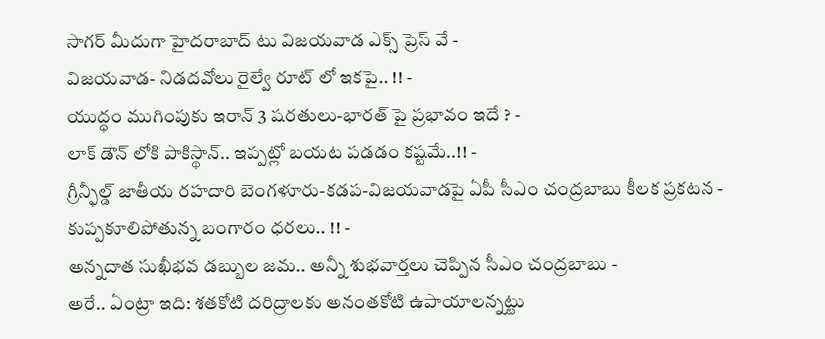సాగర్ మీదుగా హైదరాబాద్ టు విజయవాడ ఎక్స్ ప్రెస్ వే -
విజయవాడ- నిడదవోలు రైల్వే రూట్ లో ఇకపై.. !! -
యుద్ధం ముగింపుకు ఇరాన్ 3 షరతులు-భారత్ పై ప్రభావం ఇదే ? -
లాక్ డౌన్ లోకి పాకిస్థాన్.. ఇప్పట్లో బయట పడడం కష్టమే..!! -
గ్రీన్ఫీల్డ్ జాతీయ రహదారి బెంగళూరు-కడప-విజయవాడపై ఏపీ సీఎం చంద్రబాబు కీలక ప్రకటన -
కుప్పకూలిపోతున్న బంగారం ధరలు.. !! -
అన్నదాత సుఖీభవ డబ్బుల జమ.. అన్నీ శుభవార్తలు చెప్పిన సీఎం చంద్రబాబు -
అరే.. ఏంట్రా ఇది: శతకోటి దరిద్రాలకు అనంతకోటి ఉపాయాలన్నట్టు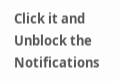Click it and Unblock the Notifications